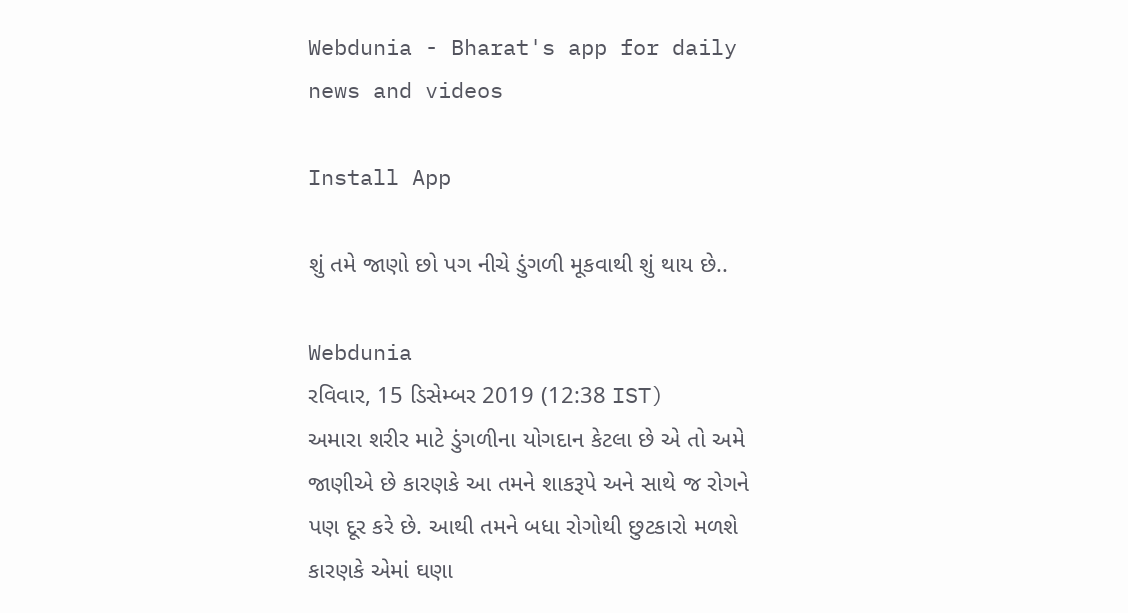Webdunia - Bharat's app for daily news and videos

Install App

શું તમે જાણો છો પગ નીચે ડુંગળી મૂકવાથી શું થાય છે..

Webdunia
રવિવાર, 15 ડિસેમ્બર 2019 (12:38 IST)
અમારા શરીર માટે ડુંગળીના યોગદાન કેટલા છે એ તો અમે જાણીએ છે કારણકે આ તમને શાકરૂપે અને સાથે જ રોગને પણ દૂર કરે છે. આથી તમને બધા રોગોથી છુટકારો મળશે કારણકે એમાં ઘણા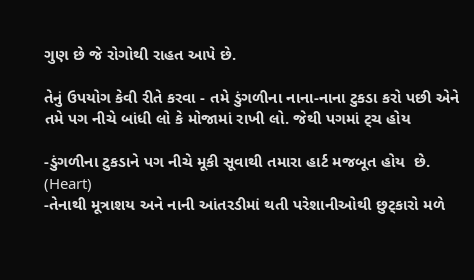ગુણ છે જે રોગોથી રાહત આપે છે.

તેનું ઉપયોગ કેવી રીતે કરવા - તમે ડુંગળીના નાના-નાના ટુકડા કરો પછી એને તમે પગ નીચે બાંધી લો કે મોજામાં રાખી લો. જેથી પગમાં ટ્ચ હોય

-ડુંગળીના ટુકડાને પગ નીચે મૂકી સૂવાથી તમારા હાર્ટ મજબૂત હોય  છે. (Heart)
-તેનાથી મૂત્રાશય અને નાની આંતરડીમાં થતી પરેશાનીઓથી છુટ્કારો મળે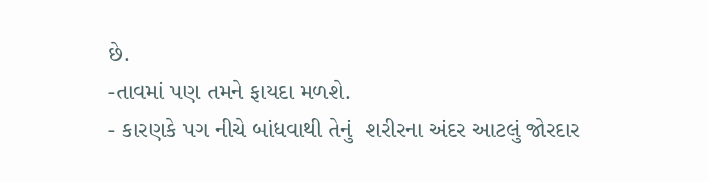છે.
-તાવમાં પણ તમને ફાયદા મળશે.
- કારણકે પગ નીચે બાંધવાથી તેનું  શરીરના અંદર આટલું જોરદાર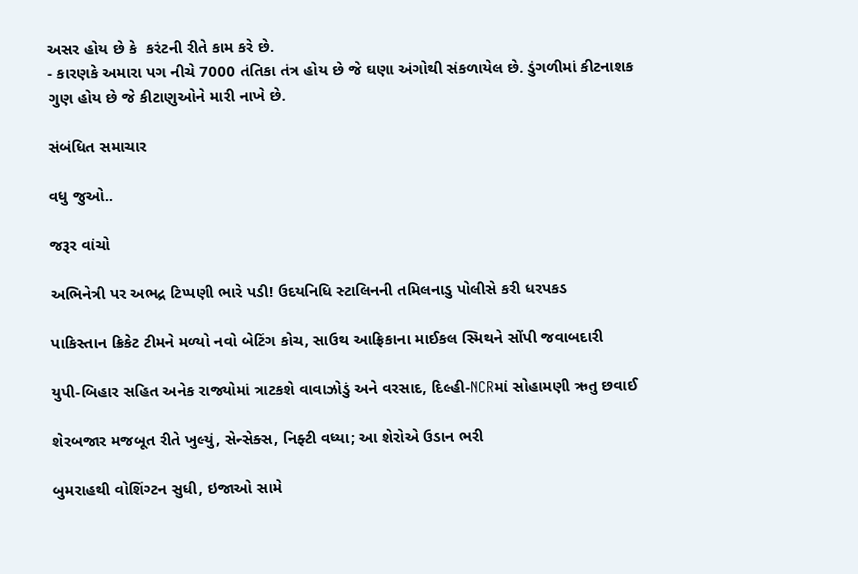અસર હોય છે કે  કરંટની રીતે કામ કરે છે.
- કારણકે અમારા પગ નીચે 7000 તંતિકા તંત્ર હોય છે જે ઘણા અંગોથી સંકળાયેલ છે. ડુંગળીમાં કીટનાશક
ગુણ હોય છે જે કીટાણુઓને મારી નાખે છે.

સંબંધિત સમાચાર

વધુ જુઓ..

જરૂર વાંચો

અભિનેત્રી પર અભદ્ર ટિપ્પણી ભારે પડી! ઉદયનિધિ સ્ટાલિનની તમિલનાડુ પોલીસે કરી ધરપકડ

પાકિસ્તાન ક્રિકેટ ટીમને મળ્યો નવો બેટિંગ કોચ, સાઉથ આફ્રિકાના માઈકલ સ્મિથને સોંપી જવાબદારી

યુપી-બિહાર સહિત અનેક રાજ્યોમાં ત્રાટકશે વાવાઝોડું અને વરસાદ, દિલ્હી-NCRમાં સોહામણી ઋતુ છવાઈ

શેરબજાર મજબૂત રીતે ખુલ્યું, સેન્સેક્સ, નિફ્ટી વધ્યા; આ શેરોએ ઉડાન ભરી

બુમરાહથી વોશિંગ્ટન સુધી, ઇજાઓ સામે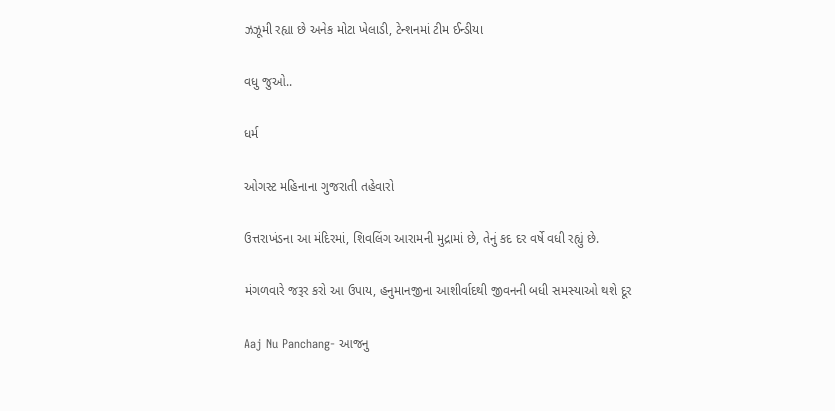ઝઝૂમી રહ્યા છે અનેક મોટા ખેલાડી, ટેન્શનમાં ટીમ ઈન્ડીયા

વધુ જુઓ..

ધર્મ

ઓગસ્ટ મહિનાના ગુજરાતી તહેવારો

ઉત્તરાખંડના આ મંદિરમાં, શિવલિંગ આરામની મુદ્રામાં છે, તેનું કદ દર વર્ષે વધી રહ્યું છે.

મંગળવારે જરૂર કરો આ ઉપાય, હનુમાનજીના આશીર્વાદથી જીવનની બધી સમસ્યાઓ થશે દૂર

Aaj Nu Panchang- આજનુ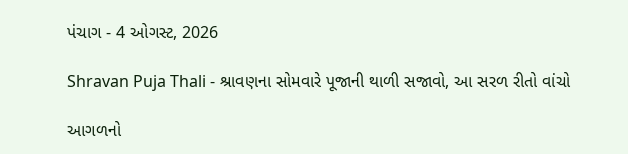પંચાગ - 4 ઓગસ્ટ, 2026

Shravan Puja Thali - શ્રાવણના સોમવારે પૂજાની થાળી સજાવો, આ સરળ રીતો વાંચો

આગળનો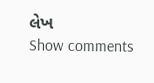લેખ
Show comments